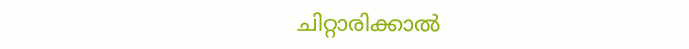ചിറ്റാരിക്കാൽ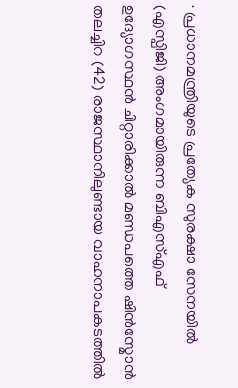∙ പ്രധാനമന്ത്രിയുടെ പ്രത്യേക സുരക്ഷാ സേനയിൽ (എസ്പിജി) അംഗമായിരുന്ന ബിഎസ്എഫ് ഉദ്യോഗസ്ഥൻ ചിറ്റാരിക്കാൽ മണ്ഡപത്തെ ഷിൻസ്മോൻ തലച്ചിറ (42) രാജസ്ഥാനിലുണ്ടായ വാഹനാപകടത്തിൽ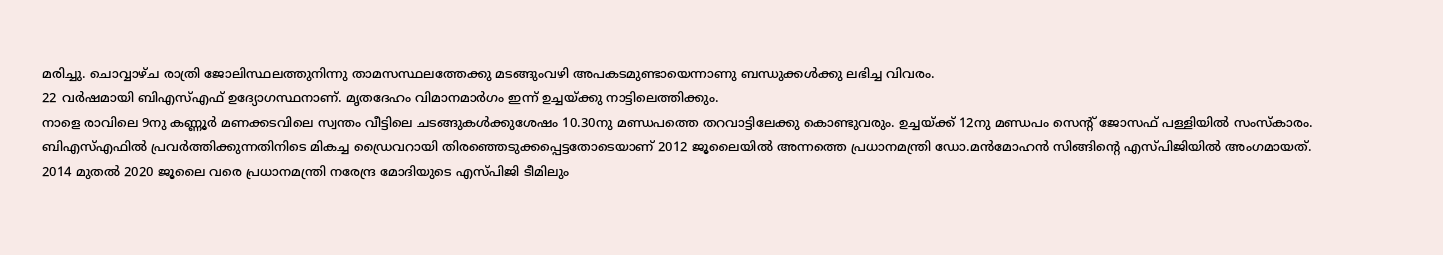മരിച്ചു. ചൊവ്വാഴ്ച രാത്രി ജോലിസ്ഥലത്തുനിന്നു താമസസ്ഥലത്തേക്കു മടങ്ങുംവഴി അപകടമുണ്ടായെന്നാണു ബന്ധുക്കൾക്കു ലഭിച്ച വിവരം.
22 വർഷമായി ബിഎസ്എഫ് ഉദ്യോഗസ്ഥനാണ്. മൃതദേഹം വിമാനമാർഗം ഇന്ന് ഉച്ചയ്ക്കു നാട്ടിലെത്തിക്കും.
നാളെ രാവിലെ 9നു കണ്ണൂർ മണക്കടവിലെ സ്വന്തം വീട്ടിലെ ചടങ്ങുകൾക്കുശേഷം 10.30നു മണ്ഡപത്തെ തറവാട്ടിലേക്കു കൊണ്ടുവരും. ഉച്ചയ്ക്ക് 12നു മണ്ഡപം സെന്റ് ജോസഫ് പള്ളിയിൽ സംസ്കാരം.
ബിഎസ്എഫിൽ പ്രവർത്തിക്കുന്നതിനിടെ മികച്ച ഡ്രൈവറായി തിരഞ്ഞെടുക്കപ്പെട്ടതോടെയാണ് 2012 ജൂലൈയിൽ അന്നത്തെ പ്രധാനമന്ത്രി ഡോ.മൻമോഹൻ സിങ്ങിന്റെ എസ്പിജിയിൽ അംഗമായത്.
2014 മുതൽ 2020 ജൂലൈ വരെ പ്രധാനമന്ത്രി നരേന്ദ്ര മോദിയുടെ എസ്പിജി ടീമിലും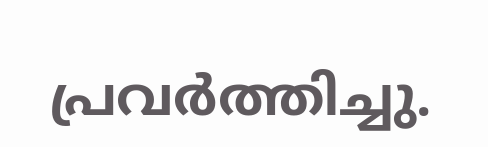പ്രവർത്തിച്ചു.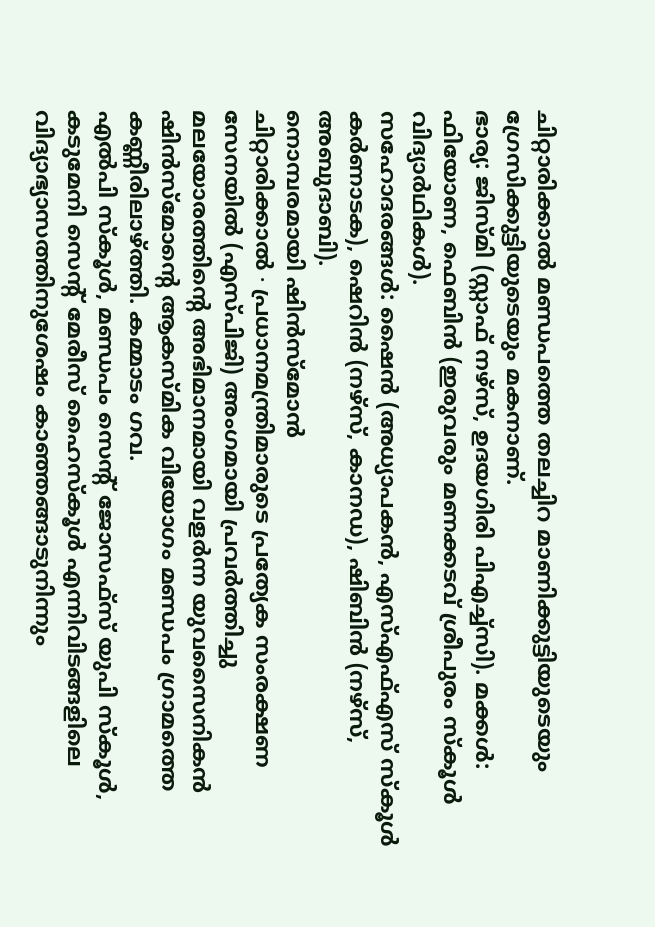ചിറ്റാരിക്കാൽ മണ്ഡപത്തെ തലച്ചിറ മാണിക്കുട്ടിയുടെയും ഗ്രേസിക്കുട്ടിയുടെയും മകനാണ്.
ഭാര്യ: ജിസ്മി (സ്റ്റാഫ് നഴ്സ്, ഉദയഗിരി പിഎച്ച്സി). മക്കൾ: ഫിയോണ, ഫെബിൻ (ഇരുവരും മണക്കടവ് ശ്രീപുരം സ്കൂൾ വിദ്യാർഥികൾ).
സഹോദരങ്ങൾ: ഷൈൻ (അധ്യാപകൻ, എസ്എഫ്എസ് സ്കൂൾ കർണാടക), ഷെറിൻ (നഴ്സ്, കാനഡ), ഷിബിൻ (നഴ്സ്, അബുദാബി).
നൊമ്പരമായി ഷിൻസ്മോൻ
ചിറ്റാരിക്കാൽ ∙ പ്രധാനമന്ത്രിമാരുടെ പ്രത്യേക സംരക്ഷണ സേനയിൽ (എസ്പിജി) അംഗമായി പ്രവർത്തിച്ചു മലയോരത്തിന്റെ അഭിമാനമായി വളർന്ന യുവസൈനികൻ ഷിൻസ്മോന്റെ ആകസ്മിക വിയോഗം മണ്ഡപം ഗ്രാമത്തെ കണ്ണീരിലാഴ്ത്തി. കമ്മാടം ഗവ.
എൽപി സ്കൂൾ, മണ്ഡപം സെന്റ് ജോസഫ്സ് യുപി സ്കൂൾ, കടുമേനി സെന്റ് മേരീസ് ഹൈസ്കൂൾ എന്നിവിടങ്ങളിലെ വിദ്യാഭ്യാസത്തിനുശേഷം കാഞ്ഞങ്ങാടുനിന്നും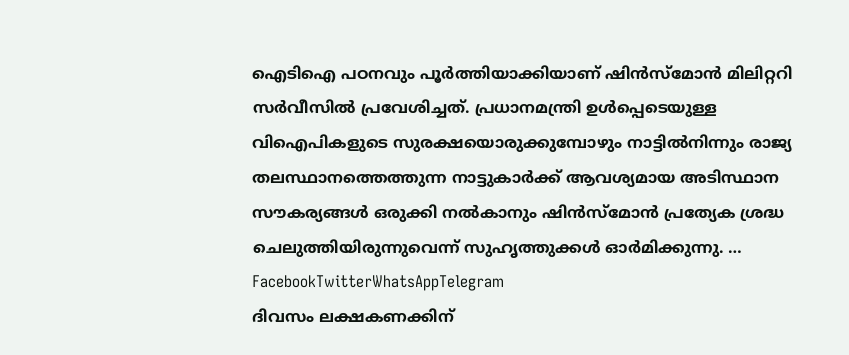ഐടിഐ പഠനവും പൂർത്തിയാക്കിയാണ് ഷിൻസ്മോൻ മിലിറ്ററി സർവീസിൽ പ്രവേശിച്ചത്. പ്രധാനമന്ത്രി ഉൾപ്പെടെയുള്ള വിഐപികളുടെ സുരക്ഷയൊരുക്കുമ്പോഴും നാട്ടിൽനിന്നും രാജ്യ തലസ്ഥാനത്തെത്തുന്ന നാട്ടുകാർക്ക് ആവശ്യമായ അടിസ്ഥാന സൗകര്യങ്ങൾ ഒരുക്കി നൽകാനും ഷിൻസ്മോൻ പ്രത്യേക ശ്രദ്ധ ചെലുത്തിയിരുന്നുവെന്ന് സുഹൃത്തുക്കൾ ഓർമിക്കുന്നു. … FacebookTwitterWhatsAppTelegram
ദിവസം ലക്ഷകണക്കിന്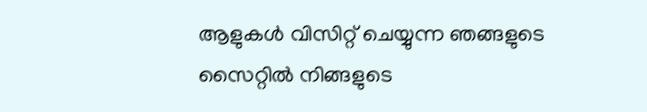ആളുകൾ വിസിറ്റ് ചെയ്യുന്ന ഞങ്ങളുടെ സൈറ്റിൽ നിങ്ങളുടെ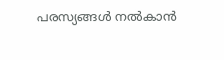പരസ്യങ്ങൾ നൽകാൻ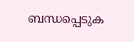ബന്ധപ്പെടുക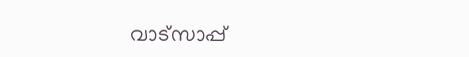വാട്സാപ്പ്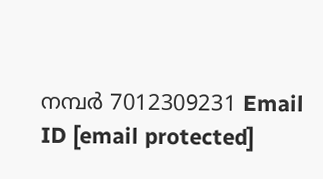നമ്പർ 7012309231 Email ID [email protected]